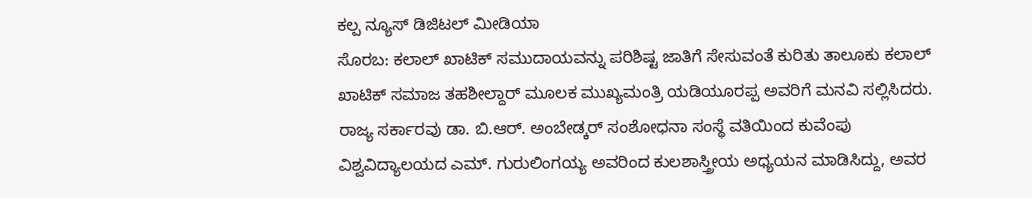ಕಲ್ಪ ನ್ಯೂಸ್ ಡಿಜಿಟಲ್ ಮೀಡಿಯಾ
ಸೊರಬ: ಕಲಾಲ್ ಖಾಟಿಕ್ ಸಮುದಾಯವನ್ನು ಪರಿಶಿಷ್ಟ ಜಾತಿಗೆ ಸೇಸುವಂತೆ ಕುರಿತು ತಾಲೂಕು ಕಲಾಲ್ ಖಾಟಿಕ್ ಸಮಾಜ ತಹಶೀಲ್ದಾರ್ ಮೂಲಕ ಮುಖ್ಯಮಂತ್ರಿ ಯಡಿಯೂರಪ್ಪ ಅವರಿಗೆ ಮನವಿ ಸಲ್ಲಿಸಿದರು.
ರಾಜ್ಯ ಸರ್ಕಾರವು ಡಾ. ಬಿ.ಆರ್. ಅಂಬೇಡ್ಕರ್ ಸಂಶೋಧನಾ ಸಂಸ್ಥೆ ವತಿಯಿಂದ ಕುವೆಂಪು ವಿಶ್ವವಿದ್ಯಾಲಯದ ಎಮ್. ಗುರುಲಿಂಗಯ್ಯ ಅವರಿಂದ ಕುಲಶಾಸ್ತ್ರೀಯ ಅಧ್ಯಯನ ಮಾಡಿಸಿದ್ದು, ಅವರ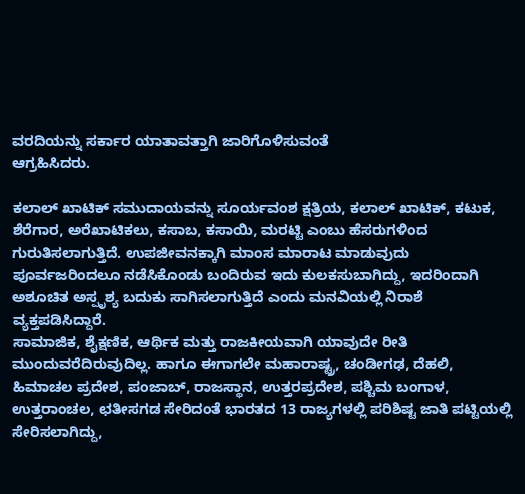ವರದಿಯನ್ನು ಸರ್ಕಾರ ಯಾತಾವತ್ತಾಗಿ ಜಾರಿಗೊಳಿಸುವಂತೆ
ಆಗ್ರಹಿಸಿದರು.

ಕಲಾಲ್ ಖಾಟಿಕ್ ಸಮುದಾಯವನ್ನು ಸೂರ್ಯವಂಶ ಕ್ಷತ್ರಿಯ, ಕಲಾಲ್ ಖಾಟಿಕ್, ಕಟುಕ, ಶೆರೆಗಾರ, ಅರೆಖಾಟಿಕಲು, ಕಸಾಬ, ಕಸಾಯಿ, ಮರಟ್ಟಿ ಎಂಬು ಹೆಸರುಗಳಿಂದ ಗುರುತಿಸಲಾಗುತ್ತಿದೆ. ಉಪಜೀವನಕ್ಕಾಗಿ ಮಾಂಸ ಮಾರಾಟ ಮಾಡುವುದು ಪೂರ್ವಜರಿಂದಲೂ ನಡೆಸಿಕೊಂಡು ಬಂದಿರುವ ಇದು ಕುಲಕಸುಬಾಗಿದ್ದು, ಇದರಿಂದಾಗಿ ಅಶೂಚಿತ ಅಸ್ಪೃಶ್ಯ ಬದುಕು ಸಾಗಿಸಲಾಗುತ್ತಿದೆ ಎಂದು ಮನವಿಯಲ್ಲಿ ನಿರಾಶೆ ವ್ಯಕ್ತಪಡಿಸಿದ್ದಾರೆ.
ಸಾಮಾಜಿಕ, ಶೈಕ್ಷಣಿಕ, ಆರ್ಥಿಕ ಮತ್ತು ರಾಜಕೀಯವಾಗಿ ಯಾವುದೇ ರೀತಿ ಮುಂದುವರೆದಿರುವುದಿಲ್ಲ. ಹಾಗೂ ಈಗಾಗಲೇ ಮಹಾರಾಷ್ಟ್ರ, ಚಂಡೀಗಢ, ದೆಹಲಿ, ಹಿಮಾಚಲ ಪ್ರದೇಶ, ಪಂಜಾಬ್, ರಾಜಸ್ಥಾನ, ಉತ್ತರಪ್ರದೇಶ, ಪಶ್ಚಿಮ ಬಂಗಾಳ, ಉತ್ತರಾಂಚಲ, ಛತೀಸಗಡ ಸೇರಿದಂತೆ ಭಾರತದ 13 ರಾಜ್ಯಗಳಲ್ಲಿ ಪರಿಶಿಷ್ಟ ಜಾತಿ ಪಟ್ಟಿಯಲ್ಲಿ ಸೇರಿಸಲಾಗಿದ್ದು,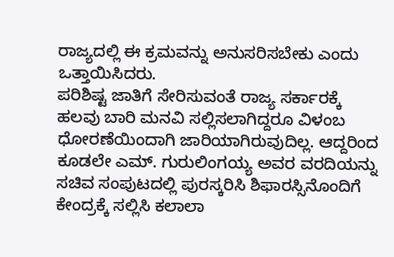ರಾಜ್ಯದಲ್ಲಿ ಈ ಕ್ರಮವನ್ನು ಅನುಸರಿಸಬೇಕು ಎಂದು ಒತ್ತಾಯಿಸಿದರು.
ಪರಿಶಿಷ್ಟ ಜಾತಿಗೆ ಸೇರಿಸುವಂತೆ ರಾಜ್ಯ ಸರ್ಕಾರಕ್ಕೆ ಹಲವು ಬಾರಿ ಮನವಿ ಸಲ್ಲಿಸಲಾಗಿದ್ದರೂ ವಿಳಂಬ ಧೋರಣೆಯಿಂದಾಗಿ ಜಾರಿಯಾಗಿರುವುದಿಲ್ಲ. ಆದ್ದರಿಂದ ಕೂಡಲೇ ಎಮ್. ಗುರುಲಿಂಗಯ್ಯ ಅವರ ವರದಿಯನ್ನು ಸಚಿವ ಸಂಪುಟದಲ್ಲಿ ಪುರಸ್ಕರಿಸಿ ಶಿಫಾರಸ್ಸಿನೊಂದಿಗೆ ಕೇಂದ್ರಕ್ಕೆ ಸಲ್ಲಿಸಿ ಕಲಾಲಾ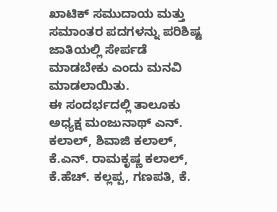ಖಾಟಿಕ್ ಸಮುದಾಯ ಮತ್ತು ಸಮಾಂತರ ಪದಗಳನ್ನು ಪರಿಶಿಷ್ಟ ಜಾತಿಯಲ್ಲಿ ಸೇರ್ಪಡೆ ಮಾಡಬೇಕು ಎಂದು ಮನವಿ ಮಾಡಲಾಯಿತು.
ಈ ಸಂದರ್ಭದಲ್ಲಿ ತಾಲೂಕು ಅಧ್ಯಕ್ಷ ಮಂಜುನಾಥ್ ಎನ್. ಕಲಾಲ್, ಶಿವಾಜಿ ಕಲಾಲ್, ಕೆ.ಎನ್. ರಾಮಕೃಷ್ಣ ಕಲಾಲ್, ಕೆ.ಹೆಚ್. ಕಲ್ಲಪ್ಪ, ಗಣಪತಿ, ಕೆ.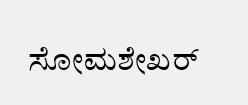ಸೋಮಶೇಖರ್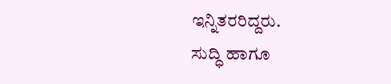ಇನ್ನಿತರರಿದ್ದರು.
ಸುದ್ಧಿ ಹಾಗೂ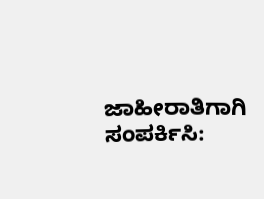ಜಾಹೀರಾತಿಗಾಗಿ ಸಂಪರ್ಕಿಸಿ: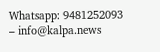Whatsapp: 9481252093 – info@kalpa.news